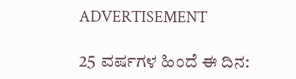ADVERTISEMENT

25 ವರ್ಷಗಳ ಹಿಂದೆ ಈ ದಿನ: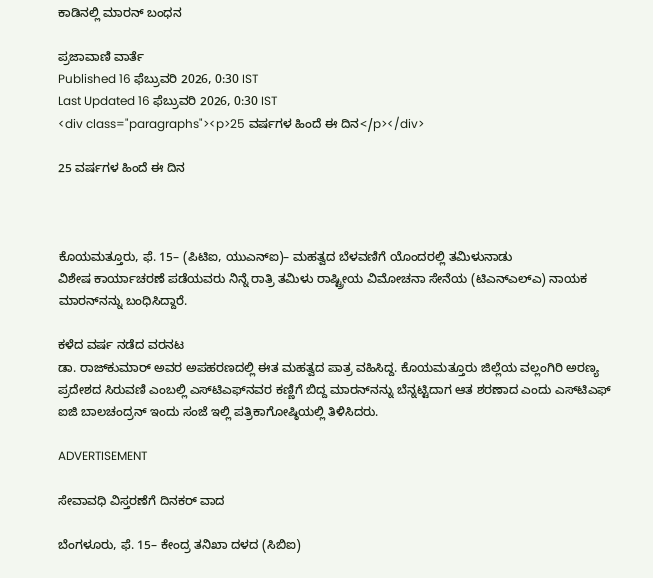ಕಾಡಿನಲ್ಲಿ ಮಾರನ್‌ ಬಂಧನ

ಪ್ರಜಾವಾಣಿ ವಾರ್ತೆ
Published 16 ಫೆಬ್ರುವರಿ 2026, 0:30 IST
Last Updated 16 ಫೆಬ್ರುವರಿ 2026, 0:30 IST
<div class="paragraphs"><p>25 ವರ್ಷಗಳ ಹಿಂದೆ ಈ ದಿನ</p></div>

25 ವರ್ಷಗಳ ಹಿಂದೆ ಈ ದಿನ



ಕೊಯಮತ್ತೂರು, ಫೆ. 15– (ಪಿಟಿಐ, ಯುಎನ್‌ಐ)– ಮಹತ್ವದ ಬೆಳವಣಿಗೆ ಯೊಂದರಲ್ಲಿ ತಮಿಳುನಾಡು
ವಿಶೇಷ ಕಾರ್ಯಾಚರಣೆ ಪ‍ಡೆಯವರು ನಿನ್ನೆ ರಾತ್ರಿ ತಮಿಳು ರಾಷ್ಟ್ರೀಯ ವಿಮೋಚನಾ ಸೇನೆಯ (ಟಿಎನ್‌ಎಲ್‌ಎ) ನಾಯಕ ಮಾರನ್‌ನನ್ನು ಬಂಧಿಸಿದ್ದಾರೆ.

ಕಳೆದ ವರ್ಷ ನಡೆದ ವರನಟ
ಡಾ. ರಾಜ್‌ಕುಮಾರ್‌ ಅವರ ಅಪಹರಣದಲ್ಲಿ ಈತ ಮಹತ್ವದ ಪಾತ್ರ ವಹಿಸಿದ್ದ. ಕೊಯಮತ್ತೂರು ಜಿಲ್ಲೆಯ ವಲ್ಲಂಗಿರಿ ಅರಣ್ಯ ಪ್ರದೇಶದ ಸಿರುವಣಿ ಎಂಬಲ್ಲಿ ಎಸ್‌ಟಿಎಫ್‌ನವರ ಕಣ್ಣಿಗೆ ಬಿದ್ದ ಮಾರನ್‌ನನ್ನು ಬೆನ್ನಟ್ಟಿದಾಗ ಆತ ಶರಣಾದ ಎಂದು ಎಸ್‌ಟಿಎಫ್‌ ಐಜಿ ಬಾಲಚಂದ್ರನ್ ಇಂದು ಸಂಜೆ ಇಲ್ಲಿ ಪತ್ರಿಕಾಗೋಷ್ಠಿಯಲ್ಲಿ ತಿಳಿಸಿದರು.

ADVERTISEMENT

ಸೇವಾವಧಿ ವಿಸ್ತರಣೆಗೆ ದಿನಕರ್‌ ವಾದ

ಬೆಂಗಳೂರು, ಫೆ. 15– ಕೇಂದ್ರ ತನಿಖಾ ದಳದ (ಸಿಬಿಐ)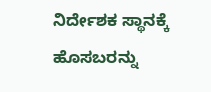ನಿರ್ದೇಶಕ ಸ್ಥಾನಕ್ಕೆ ಹೊಸಬರನ್ನು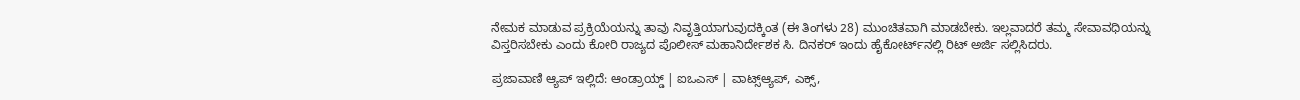ನೇಮಕ ಮಾಡುವ ಪ್ರಕ್ರಿಯೆಯನ್ನು ತಾವು ನಿವೃತ್ತಿಯಾಗುವುದಕ್ಕಿಂತ (ಈ ತಿಂಗಳು 28) ಮುಂಚಿತವಾಗಿ ಮಾಡಬೇಕು. ಇಲ್ಲವಾದರೆ ತಮ್ಮ ಸೇವಾವಧಿಯನ್ನು ವಿಸ್ತರಿಸಬೇಕು ಎಂದು ಕೋರಿ ರಾಜ್ಯದ ಪೊಲೀಸ್‌ ಮಹಾನಿರ್ದೇಶಕ ಸಿ. ದಿನಕರ್ ಇಂದು ಹೈಕೋರ್ಟ್‌ನಲ್ಲಿ ರಿಟ್‌ ಅರ್ಜಿ ಸಲ್ಲಿಸಿದರು.

ಪ್ರಜಾವಾಣಿ ಆ್ಯಪ್ ಇಲ್ಲಿದೆ: ಆಂಡ್ರಾಯ್ಡ್ | ಐಒಎಸ್ | ವಾಟ್ಸ್ಆ್ಯಪ್, ಎಕ್ಸ್,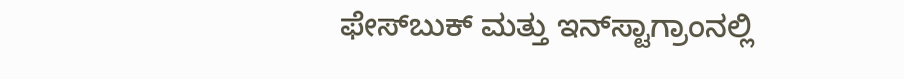ಫೇಸ್‌ಬುಕ್ ಮತ್ತು ಇನ್‌ಸ್ಟಾಗ್ರಾಂನಲ್ಲಿ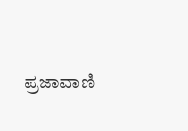ಪ್ರಜಾವಾಣಿ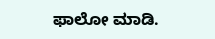ಫಾಲೋ ಮಾಡಿ.